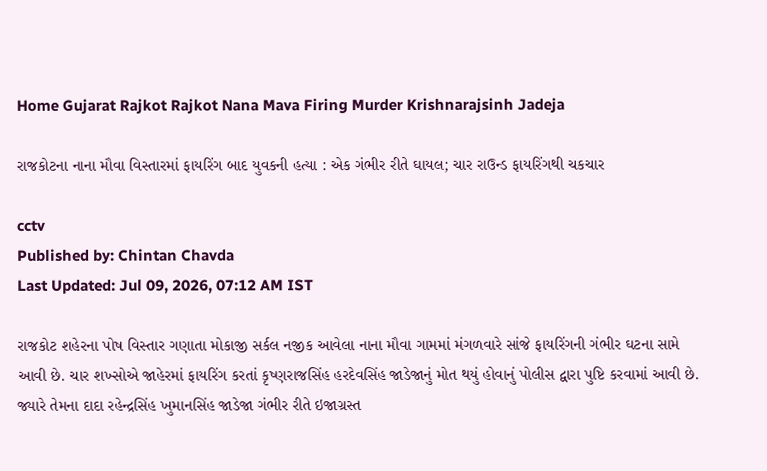Home Gujarat Rajkot Rajkot Nana Mava Firing Murder Krishnarajsinh Jadeja

રાજકોટના નાના મૌવા વિસ્તારમાં ફાયરિંગ બાદ યુવકની હત્યા : એક ગંભીર રીતે ઘાયલ; ચાર રાઉન્ડ ફાયરિંગથી ચકચાર

cctv
Published by: Chintan Chavda
Last Updated: Jul 09, 2026, 07:12 AM IST

રાજકોટ શહેરના પોષ વિસ્તાર ગણાતા મોકાજી સર્કલ નજીક આવેલા નાના મૌવા ગામમાં મંગળવારે સાંજે ફાયરિંગની ગંભીર ઘટના સામે આવી છે. ચાર શખ્સોએ જાહેરમાં ફાયરિંગ કરતાં કૃષ્ણરાજસિંહ હરદેવસિંહ જાડેજાનું મોત થયું હોવાનું પોલીસ દ્વારા પુષ્ટિ કરવામાં આવી છે. જ્યારે તેમના દાદા રહેન્દ્રસિંહ ખુમાનસિંહ જાડેજા ગંભીર રીતે ઇજાગ્રસ્ત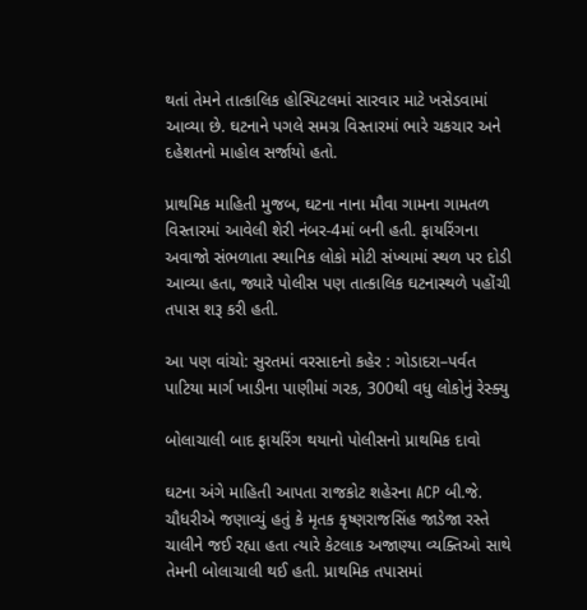થતાં તેમને તાત્કાલિક હોસ્પિટલમાં સારવાર માટે ખસેડવામાં આવ્યા છે. ઘટનાને પગલે સમગ્ર વિસ્તારમાં ભારે ચકચાર અને દહેશતનો માહોલ સર્જાયો હતો.

પ્રાથમિક માહિતી મુજબ, ઘટના નાના મૌવા ગામના ગામતળ વિસ્તારમાં આવેલી શેરી નંબર-4માં બની હતી. ફાયરિંગના અવાજો સંભળાતા સ્થાનિક લોકો મોટી સંખ્યામાં સ્થળ પર દોડી આવ્યા હતા, જ્યારે પોલીસ પણ તાત્કાલિક ઘટનાસ્થળે પહોંચી તપાસ શરૂ કરી હતી.

આ પણ વાંચો: સુરતમાં વરસાદનો કહેર : ગોડાદરા–પર્વત પાટિયા માર્ગ ખાડીના પાણીમાં ગરક, 300થી વધુ લોકોનું રેસ્ક્યુ

બોલાચાલી બાદ ફાયરિંગ થયાનો પોલીસનો પ્રાથમિક દાવો

ઘટના અંગે માહિતી આપતા રાજકોટ શહેરના ACP બી.જે. ચૌધરીએ જણાવ્યું હતું કે મૃતક કૃષ્ણરાજસિંહ જાડેજા રસ્તે ચાલીને જઈ રહ્યા હતા ત્યારે કેટલાક અજાણ્યા વ્યક્તિઓ સાથે તેમની બોલાચાલી થઈ હતી. પ્રાથમિક તપાસમાં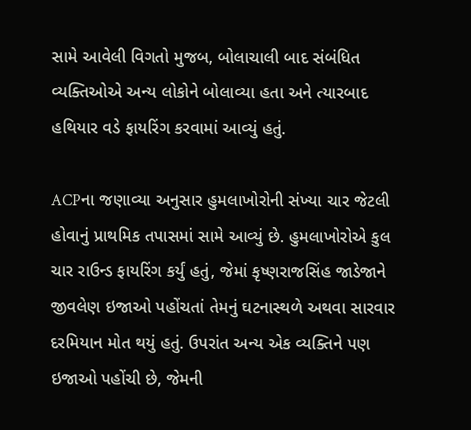સામે આવેલી વિગતો મુજબ, બોલાચાલી બાદ સંબંધિત વ્યક્તિઓએ અન્ય લોકોને બોલાવ્યા હતા અને ત્યારબાદ હથિયાર વડે ફાયરિંગ કરવામાં આવ્યું હતું.

ACPના જણાવ્યા અનુસાર હુમલાખોરોની સંખ્યા ચાર જેટલી હોવાનું પ્રાથમિક તપાસમાં સામે આવ્યું છે. હુમલાખોરોએ કુલ ચાર રાઉન્ડ ફાયરિંગ કર્યું હતું, જેમાં કૃષ્ણરાજસિંહ જાડેજાને જીવલેણ ઇજાઓ પહોંચતાં તેમનું ઘટનાસ્થળે અથવા સારવાર દરમિયાન મોત થયું હતું. ઉપરાંત અન્ય એક વ્યક્તિને પણ ઇજાઓ પહોંચી છે, જેમની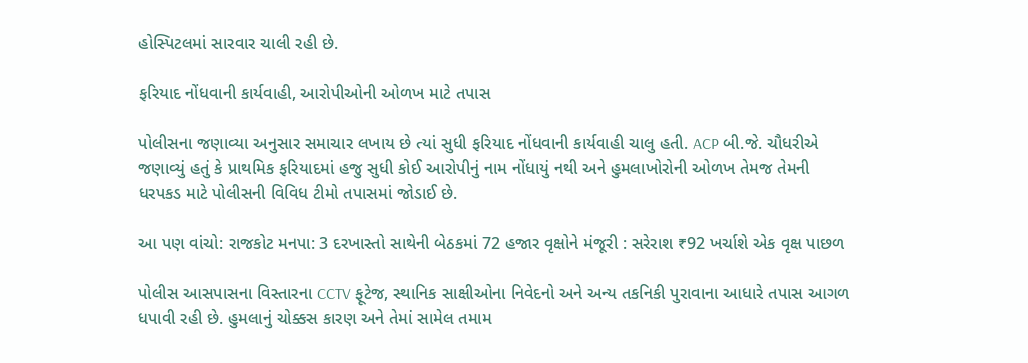હોસ્પિટલમાં સારવાર ચાલી રહી છે.

ફરિયાદ નોંધવાની કાર્યવાહી, આરોપીઓની ઓળખ માટે તપાસ

પોલીસના જણાવ્યા અનુસાર સમાચાર લખાય છે ત્યાં સુધી ફરિયાદ નોંધવાની કાર્યવાહી ચાલુ હતી. ACP બી.જે. ચૌધરીએ જણાવ્યું હતું કે પ્રાથમિક ફરિયાદમાં હજુ સુધી કોઈ આરોપીનું નામ નોંધાયું નથી અને હુમલાખોરોની ઓળખ તેમજ તેમની ધરપકડ માટે પોલીસની વિવિધ ટીમો તપાસમાં જોડાઈ છે.

આ પણ વાંચો: રાજકોટ મનપા: 3 દરખાસ્તો સાથેની બેઠકમાં 72 હજાર વૃક્ષોને મંજૂરી : સરેરાશ ₹92 ખર્ચાશે એક વૃક્ષ પાછળ

પોલીસ આસપાસના વિસ્તારના CCTV ફૂટેજ, સ્થાનિક સાક્ષીઓના નિવેદનો અને અન્ય તકનિકી પુરાવાના આધારે તપાસ આગળ ધપાવી રહી છે. હુમલાનું ચોક્કસ કારણ અને તેમાં સામેલ તમામ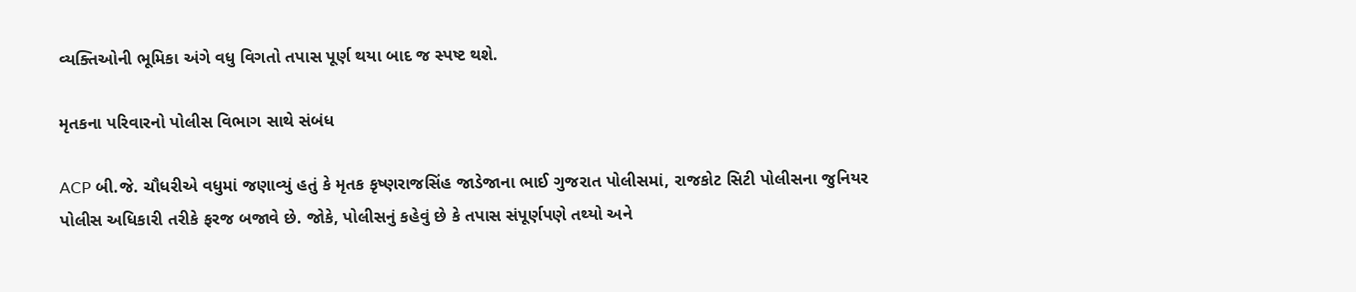વ્યક્તિઓની ભૂમિકા અંગે વધુ વિગતો તપાસ પૂર્ણ થયા બાદ જ સ્પષ્ટ થશે.

મૃતકના પરિવારનો પોલીસ વિભાગ સાથે સંબંધ

ACP બી.જે. ચૌધરીએ વધુમાં જણાવ્યું હતું કે મૃતક કૃષ્ણરાજસિંહ જાડેજાના ભાઈ ગુજરાત પોલીસમાં, રાજકોટ સિટી પોલીસના જુનિયર પોલીસ અધિકારી તરીકે ફરજ બજાવે છે. જોકે, પોલીસનું કહેવું છે કે તપાસ સંપૂર્ણપણે તથ્યો અને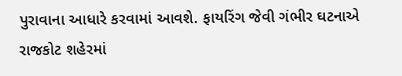પુરાવાના આધારે કરવામાં આવશે. ફાયરિંગ જેવી ગંભીર ઘટનાએ રાજકોટ શહેરમાં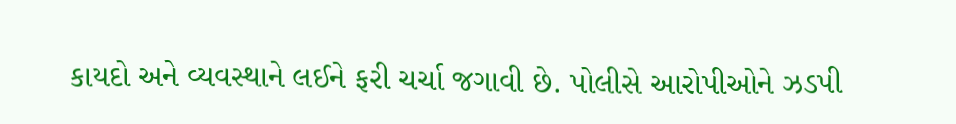કાયદો અને વ્યવસ્થાને લઈને ફરી ચર્ચા જગાવી છે. પોલીસે આરોપીઓને ઝડપી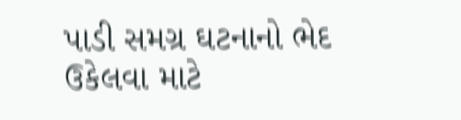પાડી સમગ્ર ઘટનાનો ભેદ ઉકેલવા માટે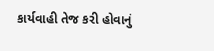કાર્યવાહી તેજ કરી હોવાનું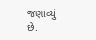જણાવ્યું છે.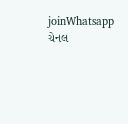joinWhatsapp ચેનલ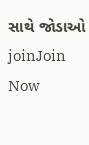સાથે જોડાઓ
joinJoin Now